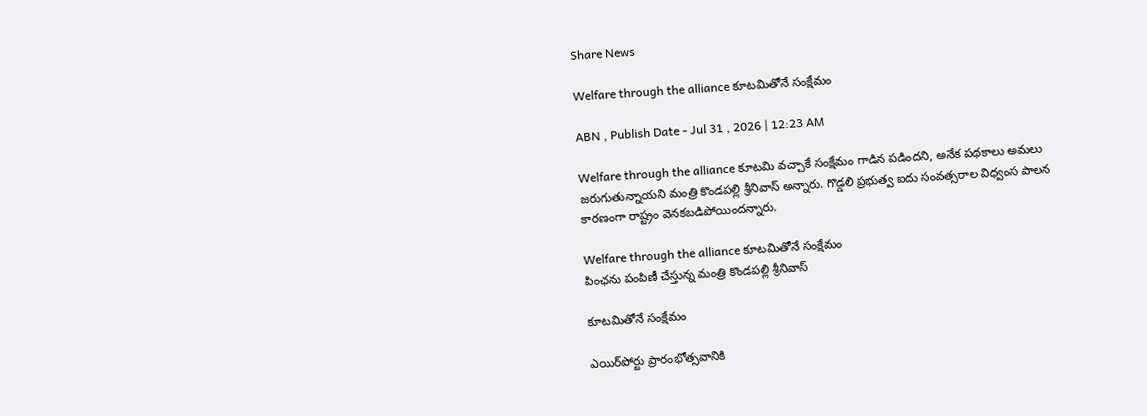Share News

Welfare through the alliance కూటమితోనే సంక్షేమం

ABN , Publish Date - Jul 31 , 2026 | 12:23 AM

Welfare through the alliance కూటమి వచ్చాకే సంక్షేమం గాడిన పడిందని, అనేక పథకాలు అమలు జరుగుతున్నాయని మంత్రి కొండపల్లి శ్రీనివాస్‌ అన్నారు. గొడ్డలి ప్రభుత్వ ఐదు సంవత్సరాల విధ్వంస పాలన కారణంగా రాష్ట్రం వెనకబడిపోయిందన్నారు.

Welfare through the alliance కూటమితోనే సంక్షేమం
పింఛను పంపిణీ చేస్తున్న మంత్రి కొండపల్లి శ్రీనివాస్‌

కూటమితోనే సంక్షేమం

ఎయిర్‌పోర్టు ప్రారంభోత్సవానికి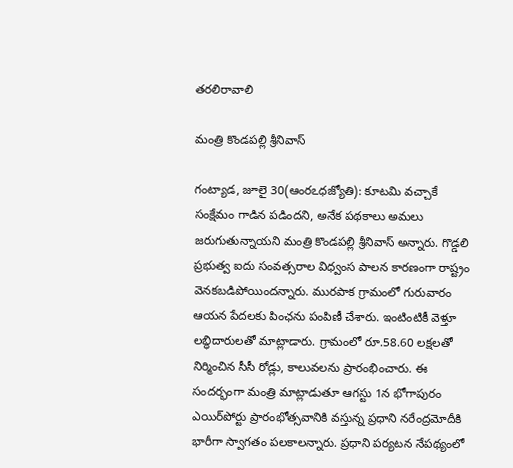తరలిరావాలి

మంత్రి కొండపల్లి శ్రీనివాస్‌

గంట్యాడ, జూలై 30(ఆంరఽధజ్యోతి): కూటమి వచ్చాకే సంక్షేమం గాడిన పడిందని, అనేక పథకాలు అమలు జరుగుతున్నాయని మంత్రి కొండపల్లి శ్రీనివాస్‌ అన్నారు. గొడ్డలి ప్రభుత్వ ఐదు సంవత్సరాల విధ్వంస పాలన కారణంగా రాష్ట్రం వెనకబడిపోయిందన్నారు. మురపాక గ్రామంలో గురువారం ఆయన పేదలకు పింఛను పంపిణీ చేశారు. ఇంటింటికీ వెళ్తూ లబ్ధిదారులతో మాట్లాడారు. గ్రామంలో రూ.58.60 లక్షలతో నిర్మించిన సీసీ రోడ్లు, కాలువలను ప్రారంభించారు. ఈ సందర్భంగా మంత్రి మాట్లాడుతూ ఆగస్టు 1న భోగాపురం ఎయిర్‌పోర్టు ప్రారంభోత్సవానికి వస్తున్న ప్రధాని నరేంద్రమోదీకి భారీగా స్వాగతం పలకాలన్నారు. ప్రధాని పర్యటన నేపథ్యంలో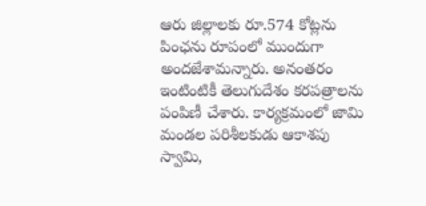ఆరు జిల్లాలకు రూ.574 కోట్లను పింఛను రూపంలో ముందుగా అందజేశామన్నారు. అనంతరం ఇంటింటికీ తెలుగుదేశం కరపత్రాలను పంపిణీ చేశారు. కార్యక్రమంలో జామి మండల పరిశీలకుడు ఆకాశపు స్వామి,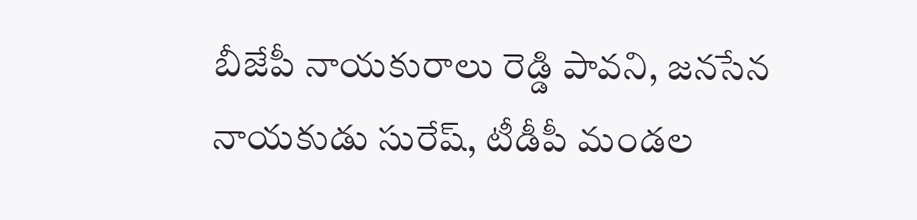బీజేపీ నాయకురాలు రెడ్డి పావని, జనసేన నాయకుడు సురేష్‌, టీడీపీ మండల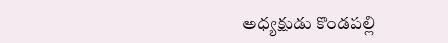అధ్యక్షుడు కొండపల్లి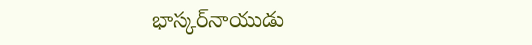భాస్కర్‌నాయుడు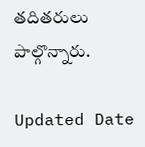తదితరులు పాల్గొన్నారు.

Updated Date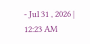- Jul 31 , 2026 | 12:23 AM